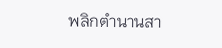พลิกตำนานสา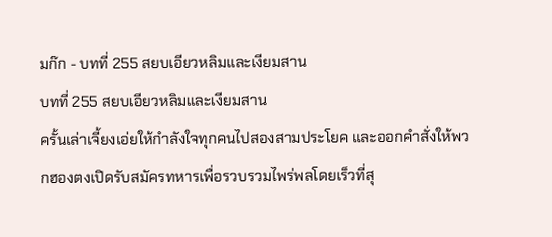มก๊ก - บทที่ 255 สยบเอียวหลิมและเงียมสาน
บทที่ 255 สยบเอียวหลิมและเงียมสาน
ครั้นเล่าเจี้ยงเอ่ยให้กำลังใจทุกคนไปสองสามประโยค และออกคำสั่งให้พวกฮองตงเปิดรับสมัครทหารเพื่อรวบรวมไพร่พลโดยเร็วที่สุ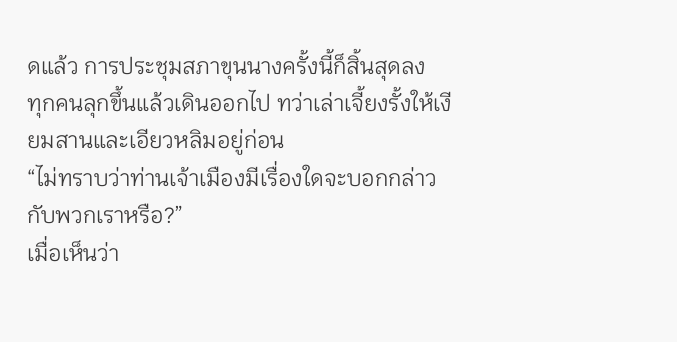ดแล้ว การประชุมสภาขุนนางครั้งนี้ก็สิ้นสุดลง
ทุกคนลุกขึ้นแล้วเดินออกไป ทว่าเล่าเจี้ยงรั้งให้เงียมสานและเอียวหลิมอยู่ก่อน
“ไม่ทราบว่าท่านเจ้าเมืองมีเรื่องใดจะบอกกล่าวกับพวกเราหรือ?”
เมื่อเห็นว่า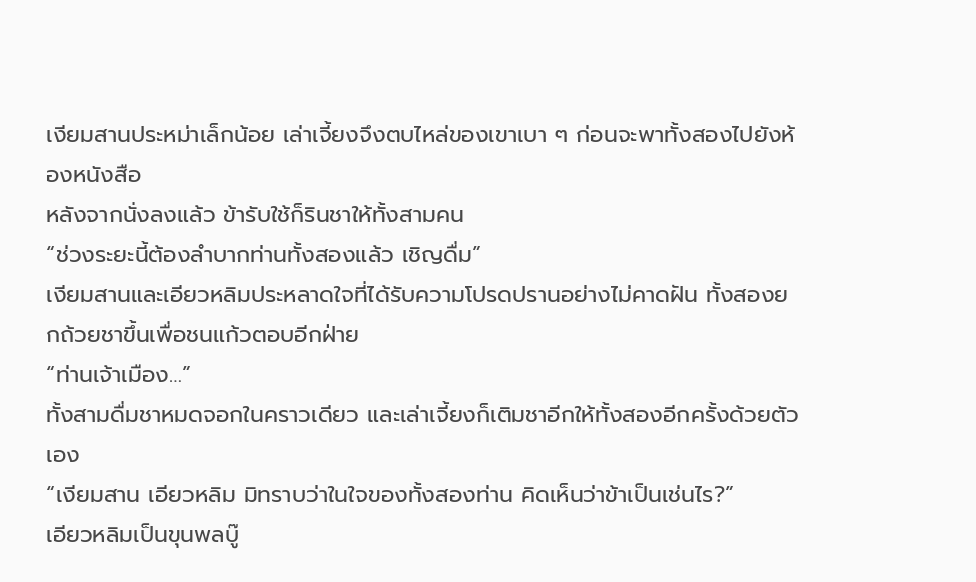เงียมสานประหม่าเล็กน้อย เล่าเจี้ยงจึงตบไหล่ของเขาเบา ๆ ก่อนจะพาทั้งสองไปยังห้องหนังสือ
หลังจากนั่งลงแล้ว ข้ารับใช้ก็รินชาให้ทั้งสามคน
“ช่วงระยะนี้ต้องลำบากท่านทั้งสองแล้ว เชิญดื่ม”
เงียมสานและเอียวหลิมประหลาดใจที่ได้รับความโปรดปรานอย่างไม่คาดฝัน ทั้งสองยกถ้วยชาขึ้นเพื่อชนแก้วตอบอีกฝ่าย
“ท่านเจ้าเมือง…”
ทั้งสามดื่มชาหมดจอกในคราวเดียว และเล่าเจี้ยงก็เติมชาอีกให้ทั้งสองอีกครั้งด้วยตัวเอง
“เงียมสาน เอียวหลิม มิทราบว่าในใจของทั้งสองท่าน คิดเห็นว่าข้าเป็นเช่นไร?”
เอียวหลิมเป็นขุนพลบู๊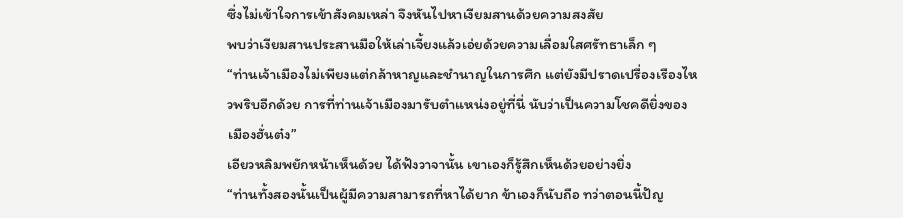ซึ่งไม่เข้าใจการเข้าสังคมเหล่า จึงหันไปหาเงียมสานด้วยความสงสัย
พบว่าเงียมสานประสานมือให้เล่าเจี้ยงแล้วเอ่ยด้วยความเลื่อมใสศรัทธาเล็ก ๆ
“ท่านเจ้าเมืองไม่เพียงแต่กล้าหาญและชำนาญในการศึก แต่ยังมีปราดเปรื่องเรืองไหวพริบอีกด้วย การที่ท่านเจ้าเมืองมารับตำแหน่งอยู่ที่นี่ นับว่าเป็นความโชคดียิ่งของเมืองฮั่นต๋ง”
เอียวหลิมพยักหน้าเห็นด้วย ได้ฟังวาจานั้น เขาเองก็รู้สึกเห็นด้วยอย่างยิ่ง
“ท่านทั้งสองนั้นเป็นผู้มีความสามารถที่หาได้ยาก ข้าเองก็นับถือ ทว่าตอนนี้ปัญ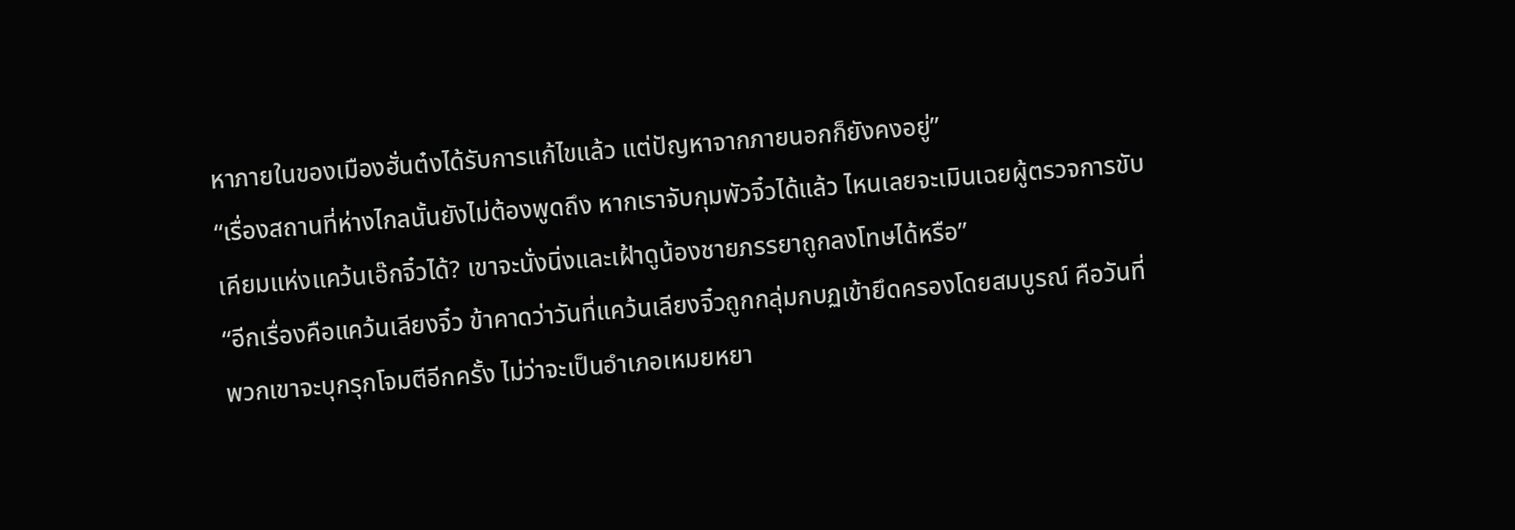หาภายในของเมืองฮั่นต๋งได้รับการแก้ไขแล้ว แต่ปัญหาจากภายนอกก็ยังคงอยู่”
“เรื่องสถานที่ห่างไกลนั้นยังไม่ต้องพูดถึง หากเราจับกุมพัวจิ๋วได้แล้ว ไหนเลยจะเมินเฉยผู้ตรวจการขับเคียมแห่งแคว้นเอ๊กจิ๋วได้? เขาจะนั่งนิ่งและเฝ้าดูน้องชายภรรยาถูกลงโทษได้หรือ”
“อีกเรื่องคือแคว้นเลียงจิ๋ว ข้าคาดว่าวันที่แคว้นเลียงจิ๋วถูกกลุ่มกบฏเข้ายึดครองโดยสมบูรณ์ คือวันที่พวกเขาจะบุกรุกโจมตีอีกครั้ง ไม่ว่าจะเป็นอำเภอเหมยหยา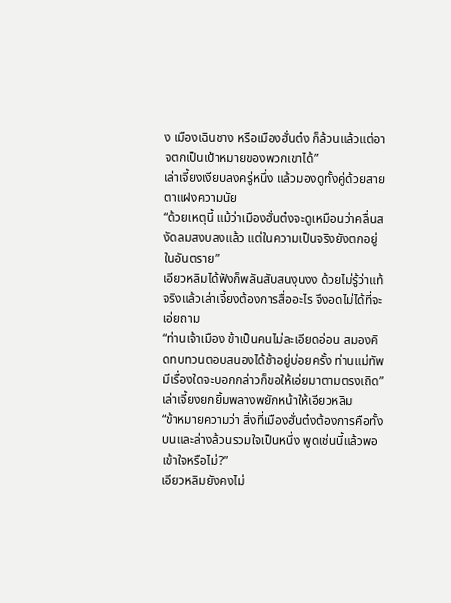ง เมืองเฉินชาง หรือเมืองฮั่นต๋ง ก็ล้วนแล้วแต่อาจตกเป็นเป้าหมายของพวกเขาได้”
เล่าเจี้ยงเงียบลงครู่หนึ่ง แล้วมองดูทั้งคู่ด้วยสายตาแฝงความนัย
“ด้วยเหตุนี้ แม้ว่าเมืองฮั่นต๋งจะดูเหมือนว่าคลื่นสงัดลมสงบลงแล้ว แต่ในความเป็นจริงยังตกอยู่ในอันตราย”
เอียวหลิมได้ฟังก็พลันสับสนงุนงง ด้วยไม่รู้ว่าแท้จริงแล้วเล่าเจี้ยงต้องการสื่ออะไร จึงอดไม่ได้ที่จะเอ่ยถาม
“ท่านเจ้าเมือง ข้าเป็นคนไม่ละเอียดอ่อน สมองคิดทบทวนตอบสนองได้ช้าอยู่บ่อยครั้ง ท่านแม่ทัพมีเรื่องใดจะบอกกล่าวก็ขอให้เอ่ยมาตามตรงเถิด”
เล่าเจี้ยงยกยิ้มพลางพยักหน้าให้เอียวหลิม
“ข้าหมายความว่า สิ่งที่เมืองฮั่นต๋งต้องการคือทั้งบนและล่างล้วนรวมใจเป็นหนึ่ง พูดเช่นนี้แล้วพอเข้าใจหรือไม่?”
เอียวหลิมยังคงไม่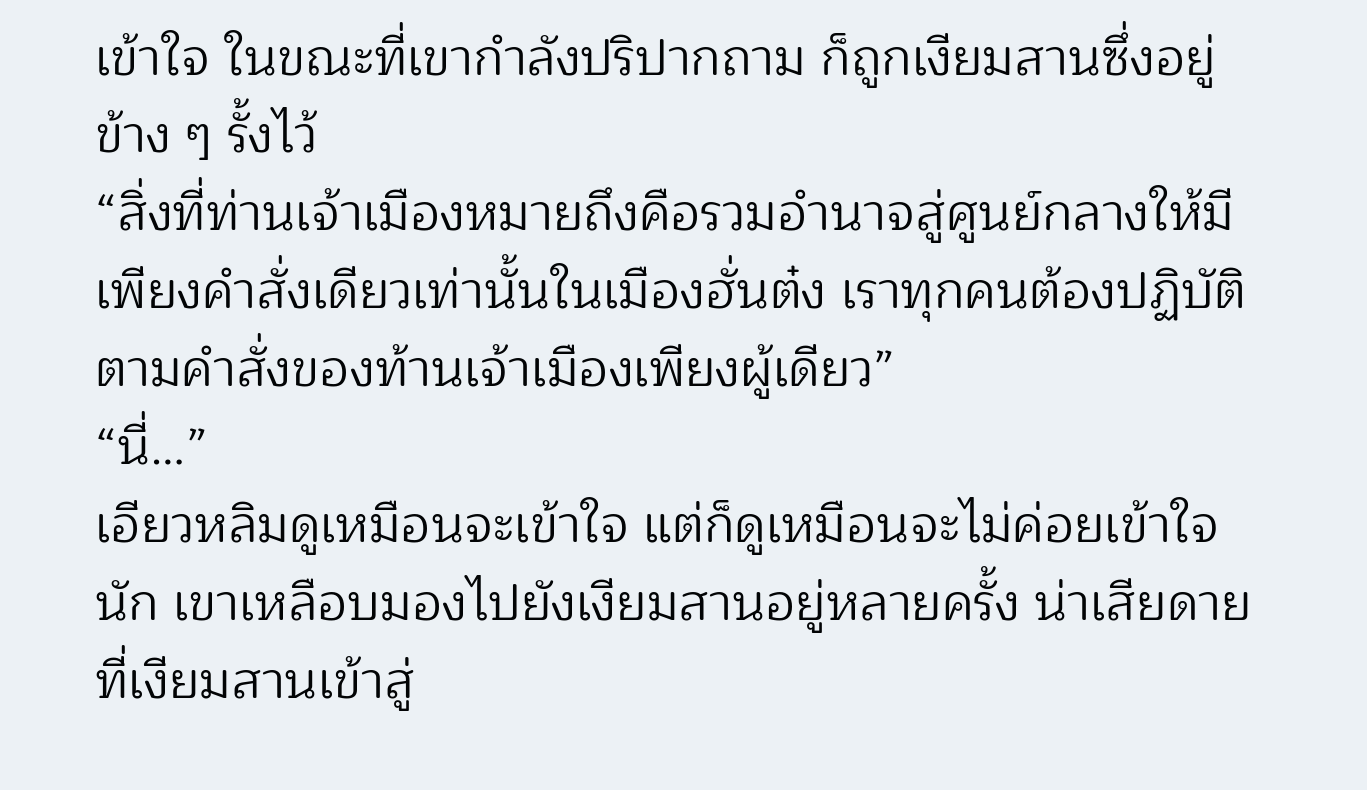เข้าใจ ในขณะที่เขากำลังปริปากถาม ก็ถูกเงียมสานซึ่งอยู่ข้าง ๆ รั้งไว้
“สิ่งที่ท่านเจ้าเมืองหมายถึงคือรวมอำนาจสู่ศูนย์กลางให้มีเพียงคำสั่งเดียวเท่านั้นในเมืองฮั่นต๋ง เราทุกคนต้องปฏิบัติตามคำสั่งของท้านเจ้าเมืองเพียงผู้เดียว”
“นี่…”
เอียวหลิมดูเหมือนจะเข้าใจ แต่ก็ดูเหมือนจะไม่ค่อยเข้าใจนัก เขาเหลือบมองไปยังเงียมสานอยู่หลายครั้ง น่าเสียดายที่เงียมสานเข้าสู่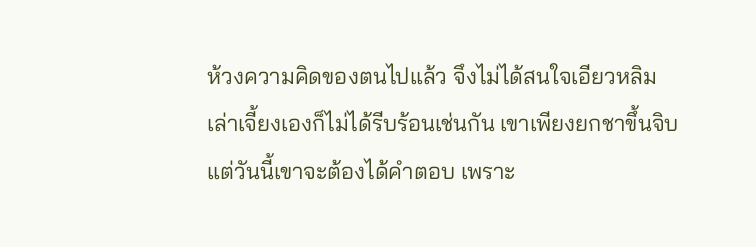ห้วงความคิดของตนไปแล้ว จึงไม่ได้สนใจเอียวหลิม
เล่าเจี้ยงเองก็ไม่ได้รีบร้อนเช่นกัน เขาเพียงยกชาขึ้นจิบ แต่วันนี้เขาจะต้องได้คำตอบ เพราะ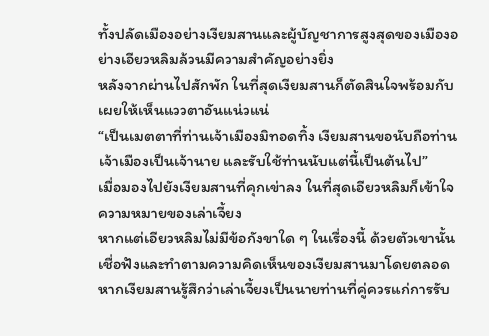ทั้งปลัดเมืองอย่างเงียมสานและผู้บัญชาการสูงสุดของเมืองอย่างเอียวหลิมล้วนมีความสำคัญอย่างยิ่ง
หลังจากผ่านไปสักพัก ในที่สุดเงียมสานก็ตัดสินใจพร้อมกับเผยให้เห็นแววตาอันแน่วแน่
“เป็นเมตตาที่ท่านเจ้าเมืองมิทอดทิ้ง เงียมสานขอนับถือท่านเจ้าเมืองเป็นเจ้านาย และรับใช้ท่านนับแต่นี้เป็นต้นไป”
เมื่อมองไปยังเงียมสานที่คุกเข่าลง ในที่สุดเอียวหลิมก็เข้าใจความหมายของเล่าเจี้ยง
หากแต่เอียวหลิมไม่มีข้อกังขาใด ๆ ในเรื่องนี้ ด้วยตัวเขานั้นเชื่อฟังและทำตามความคิดเห็นของเงียมสานมาโดยตลอด หากเงียมสานรู้สึกว่าเล่าเจี้ยงเป็นนายท่านที่คู่ควรแก่การรับ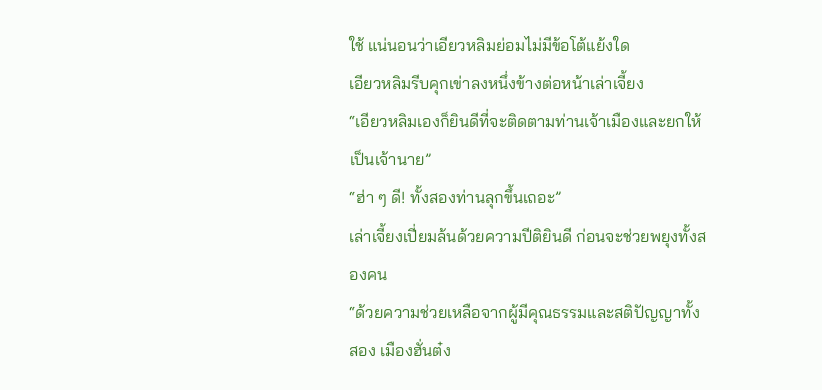ใช้ แน่นอนว่าเอียวหลิมย่อมไม่มีข้อโต้แย้งใด
เอียวหลิมรีบคุกเข่าลงหนึ่งข้างต่อหน้าเล่าเจี้ยง
“เอียวหลิมเองก็ยินดีที่จะติดตามท่านเจ้าเมืองและยกให้เป็นเจ้านาย”
“ฮ่า ๆ ดี! ทั้งสองท่านลุกขึ้นเถอะ”
เล่าเจี้ยงเปี่ยมล้นด้วยความปีติยินดี ก่อนจะช่วยพยุงทั้งสองคน
“ด้วยความช่วยเหลือจากผู้มีคุณธรรมและสติปัญญาทั้งสอง เมืองฮั่นต๋ง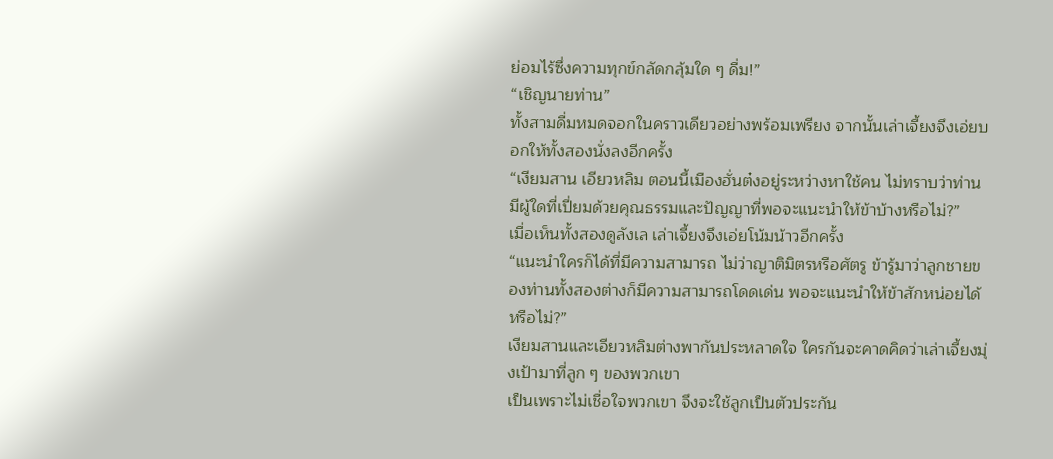ย่อมไร้ซึ่งความทุกข์กลัดกลุ้มใด ๆ ดื่ม!”
“เชิญนายท่าน”
ทั้งสามดื่มหมดจอกในคราวเดียวอย่างพร้อมเพรียง จากนั้นเล่าเจี้ยงจึงเอ่ยบอกให้ทั้งสองนั่งลงอีกครั้ง
“เงียมสาน เอียวหลิม ตอนนี้เมืองฮั่นต๋งอยู่ระหว่างหาใช้คน ไม่ทราบว่าท่านมีผู้ใดที่เปี่ยมด้วยคุณธรรมและปัญญาที่พอจะแนะนำให้ข้าบ้างหรือไม่?”
เมื่อเห็นทั้งสองดูลังเล เล่าเจี้ยงจึงเอ่ยโน้มน้าวอีกครั้ง
“แนะนำใครก็ได้ที่มีความสามารถ ไม่ว่าญาติมิตรหรือศัตรู ข้ารู้มาว่าลูกชายของท่านทั้งสองต่างก็มีความสามารถโดดเด่น พอจะแนะนำให้ข้าสักหน่อยได้หรือไม่?”
เงียมสานและเอียวหลิมต่างพากันประหลาดใจ ใครกันจะคาดคิดว่าเล่าเจี้ยงมุ่งเป้ามาที่ลูก ๆ ของพวกเขา
เป็นเพราะไม่เชื่อใจพวกเขา จึงจะใช้ลูกเป็นตัวประกัน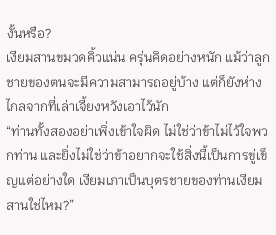งั้นหรือ?
เงียมสานขมวดคิ้วแน่น ครุ่นคิดอย่างหนัก แม้ว่าลูกชายของตนจะมีความสามารถอยู่บ้าง แต่ก็ยังห่างไกลจากที่เล่าเจี้ยงหวังเอาไว้นัก
“ท่านทั้งสองอย่าเพิ่งเข้าใจผิด ไม่ใช่ว่าข้าไม่ไว้ใจพวกท่าน และยิ่งไม่ใช่ว่าข้าอยากจะใช้สิ่งนี้เป็นการขู่เข็ญแต่อย่างใด เงียมเภาเป็นบุตรชายของท่านเงียมสานใช่ไหม?”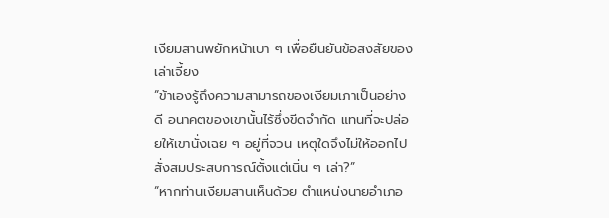เงียมสานพยักหน้าเบา ๆ เพื่อยืนยันข้อสงสัยของเล่าเจี้ยง
“ข้าเองรู้ถึงความสามารถของเงียมเภาเป็นอย่างดี อนาคตของเขานั้นไร้ซึ่งขีดจำกัด แทนที่จะปล่อยให้เขานั่งเฉย ๆ อยู่ที่จวน เหตุใดจึงไม่ให้ออกไปสั่งสมประสบการณ์ตั้งแต่เนิ่น ๆ เล่า?”
“หากท่านเงียมสานเห็นด้วย ตำแหน่งนายอำเภอ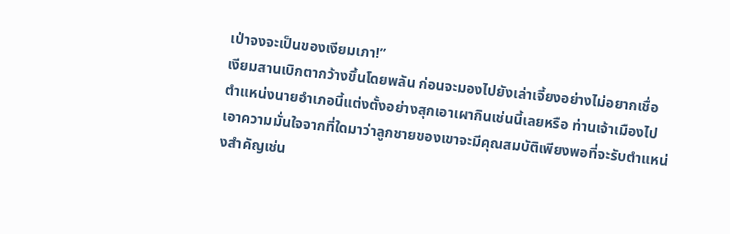เป่าจงจะเป็นของเงียมเภา!”
เงียมสานเบิกตากว้างขึ้นโดยพลัน ก่อนจะมองไปยังเล่าเจี้ยงอย่างไม่อยากเชื่อ
ตำแหน่งนายอำเภอนี้แต่งตั้งอย่างสุกเอาเผากินเช่นนี้เลยหรือ ท่านเจ้าเมืองไปเอาความมั่นใจจากที่ใดมาว่าลูกชายของเขาจะมีคุณสมบัติเพียงพอที่จะรับตำแหน่งสำคัญเช่น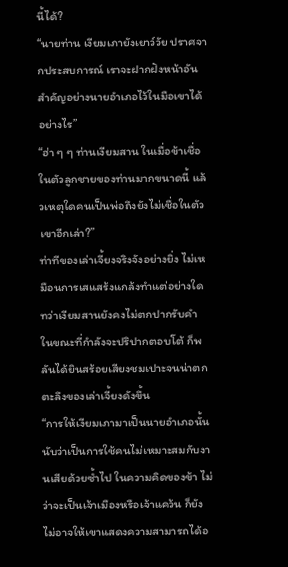นี้ได้?
“นายท่าน เงียมเภายังเยาว์วัย ปราศจากประสบการณ์ เราจะฝากฝังหน้าอันสำคัญอย่างนายอำเภอไว้ในมือเขาได้อย่างไร”
“ฮ่า ๆ ๆ ท่านเงียมสาน ในเมื่อข้าเชื่อในตัวลูกชายของท่านมากขนาดนี้ แล้วเหตุใดคนเป็นพ่อถึงยังไม่เชื่อในตัวเขาอีกเล่า?”
ท่าทีของเล่าเจี้ยงจริงจังอย่างยิ่ง ไม่เหมือนการเสแสร้งแกล้งทำแต่อย่างใด ทว่าเงียมสานยังคงไม่ตกปากรับคำ ในขณะที่กำลังจะปริปากตอบโต้ ก็พลันได้ยินสร้อยเสียงชมเปาะจนน่าตกตะลึงของเล่าเจี้ยงดังขึ้น
“การให้เงียมเภามาเป็นนายอำเภอนั้นนับว่าเป็นการใช้คนไม่เหมาะสมกับงานเสียด้วยซ้ำไป ในความคิดของข้า ไม่ว่าจะเป็นเจ้าเมืองหรือเจ้าแคว้น ก็ยังไม่อาจให้เขาแสดงความสามารถได้อ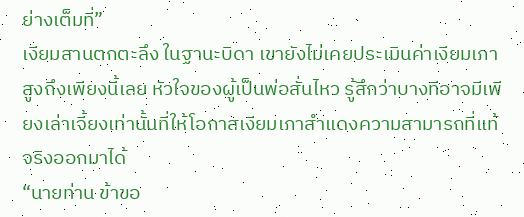ย่างเต็มที่”
เงียมสานตกตะลึง ในฐานะบิดา เขายังไม่เคยประเมินค่าเงียมเภาสูงถึงเพียงนี้เลย หัวใจของผู้เป็นพ่อสั่นไหว รู้สึกว่าบางทีอาจมีเพียงเล่าเจี้ยงเท่านั้นที่ให้โอกาสเงียมเภาสำแดงความสามารถที่แท้จริงออกมาได้
“นายท่าน ข้าขอ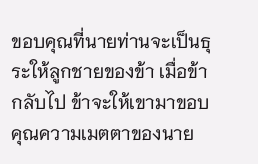ขอบคุณที่นายท่านจะเป็นธุระให้ลูกชายของข้า เมื่อข้ากลับไป ข้าจะให้เขามาขอบคุณความเมตตาของนาย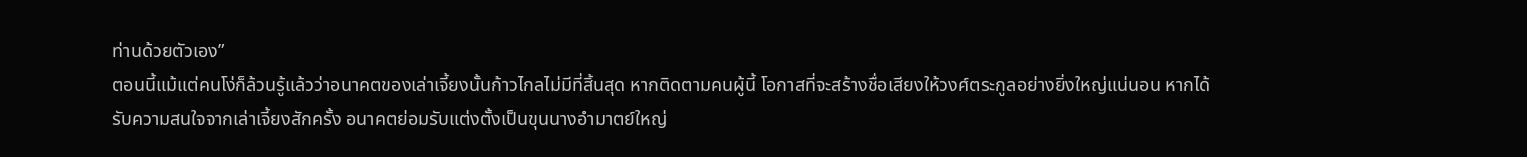ท่านด้วยตัวเอง”
ตอนนี้แม้แต่คนโง่ก็ล้วนรู้แล้วว่าอนาคตของเล่าเจี้ยงนั้นก้าวไกลไม่มีที่สิ้นสุด หากติดตามคนผู้นี้ โอกาสที่จะสร้างชื่อเสียงให้วงศ์ตระกูลอย่างยิ่งใหญ่แน่นอน หากได้รับความสนใจจากเล่าเจี้ยงสักครั้ง อนาคตย่อมรับแต่งตั้งเป็นขุนนางอำมาตย์ใหญ่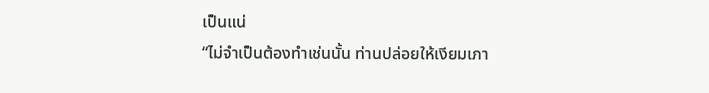เป็นแน่
“ไม่จำเป็นต้องทำเช่นนั้น ท่านปล่อยให้เงียมเภา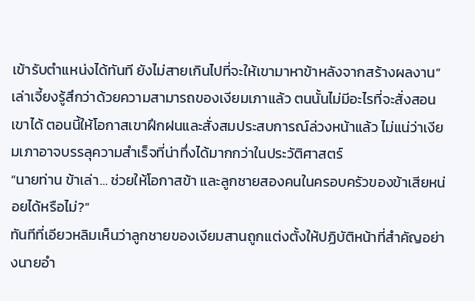เข้ารับตำแหน่งได้ทันที ยังไม่สายเกินไปที่จะให้เขามาหาข้าหลังจากสร้างผลงาน”
เล่าเจี้ยงรู้สึกว่าด้วยความสามารถของเงียมเภาแล้ว ตนนั้นไม่มีอะไรที่จะสั่งสอนเขาได้ ตอนนี้ให้โอกาสเขาฝึกฝนและสั่งสมประสบการณ์ล่วงหน้าแล้ว ไม่แน่ว่าเงียมเภาอาจบรรลุความสำเร็จที่น่าทึ่งได้มากกว่าในประวัติศาสตร์
“นายท่าน ข้าเล่า… ช่วยให้โอกาสข้า และลูกชายสองคนในครอบครัวของข้าเสียหน่อยได้หรือไม่?”
ทันทีที่เอียวหลิมเห็นว่าลูกชายของเงียมสานถูกแต่งตั้งให้ปฏิบัติหน้าที่สำคัญอย่างนายอำ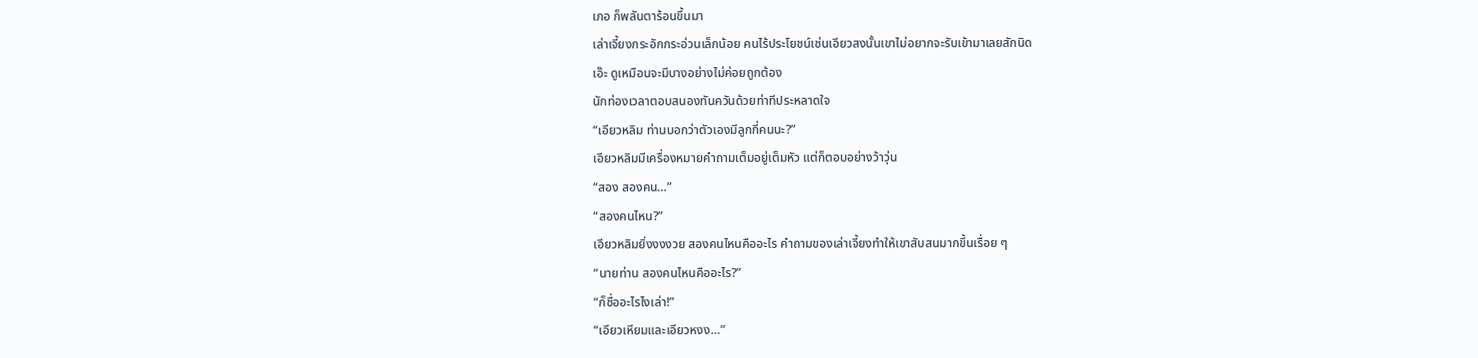เภอ ก็พลันตาร้อนขึ้นมา
เล่าเจี้ยงกระอักกระอ่วนเล็กน้อย คนไร้ประโยชน์เช่นเอียวสงนั้นเขาไม่อยากจะรับเข้ามาเลยสักนิด
เอ๊ะ ดูเหมือนจะมีบางอย่างไม่ค่อยถูกต้อง
นักท่องเวลาตอบสนองทันควันด้วยท่าทีประหลาดใจ
“เอียวหลิม ท่านบอกว่าตัวเองมีลูกกี่คนนะ?”
เอียวหลิมมีเครื่องหมายคำถามเต็มอยู่เต็มหัว แต่ก็ตอบอย่างว้าวุ่น
“สอง สองคน…”
“สองคนไหน?”
เอียวหลิมยิ่งงงงวย สองคนไหนคืออะไร คำถามของเล่าเจี้ยงทำให้เขาสับสนมากขึ้นเรื่อย ๆ
“นายท่าน สองคนไหนคืออะไร?”
“ก็ชื่ออะไรไงเล่า!”
“เอียวเหียมและเอียวหงง…”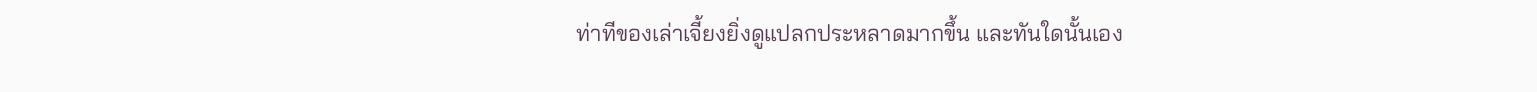ท่าทีของเล่าเจี้ยงยิ่งดูแปลกประหลาดมากขึ้น และทันใดนั้นเอง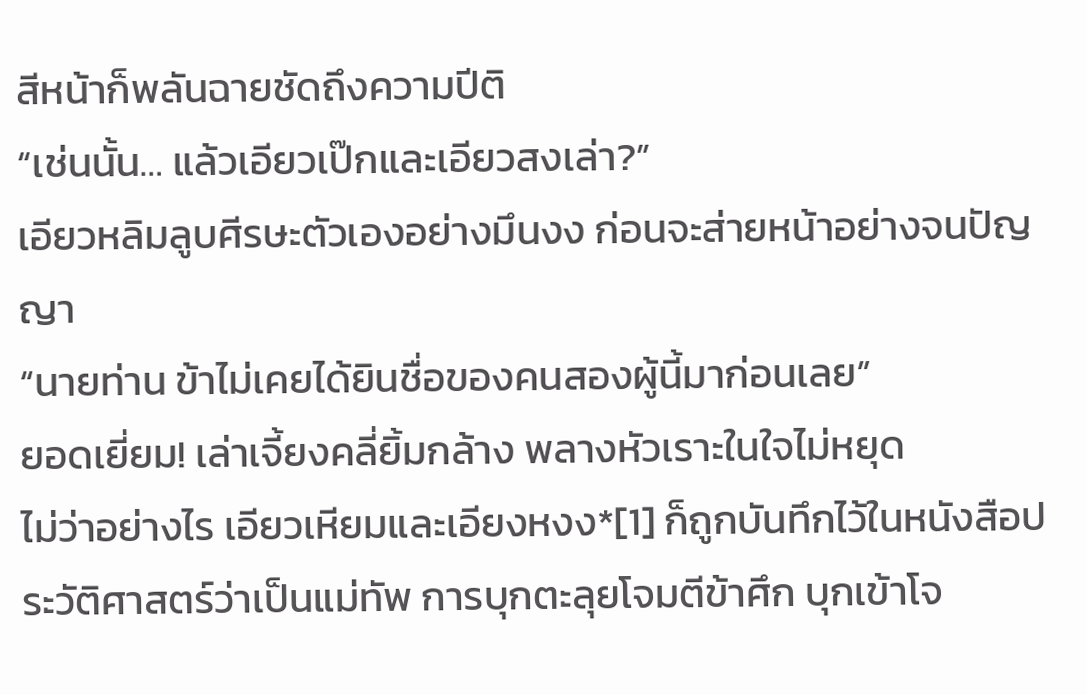สีหน้าก็พลันฉายชัดถึงความปีติ
“เช่นนั้น… แล้วเอียวเป๊กและเอียวสงเล่า?”
เอียวหลิมลูบศีรษะตัวเองอย่างมึนงง ก่อนจะส่ายหน้าอย่างจนปัญญา
“นายท่าน ข้าไม่เคยได้ยินชื่อของคนสองผู้นี้มาก่อนเลย”
ยอดเยี่ยม! เล่าเจี้ยงคลี่ยิ้มกล้าง พลางหัวเราะในใจไม่หยุด
ไม่ว่าอย่างไร เอียวเหียมและเอียงหงง*[1] ก็ถูกบันทึกไว้ในหนังสือประวัติศาสตร์ว่าเป็นแม่ทัพ การบุกตะลุยโจมตีข้าศึก บุกเข้าโจ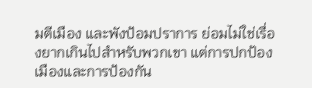มตีเมือง และพังป้อมปราการ ย่อมไม่ใช่เรื่องยากเกินไปสำหรับพวกเขา แต่การปกป้องเมืองและการป้องกัน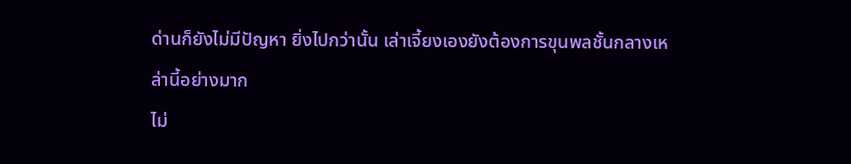ด่านก็ยังไม่มีปัญหา ยิ่งไปกว่านั้น เล่าเจี้ยงเองยังต้องการขุนพลชั้นกลางเหล่านี้อย่างมาก
ไม่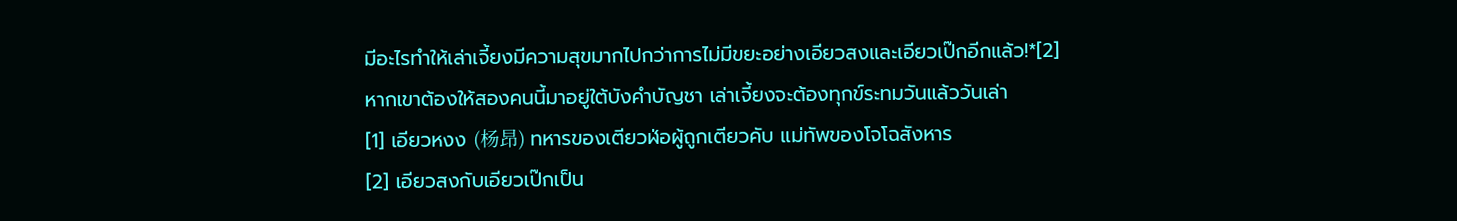มีอะไรทำให้เล่าเจี้ยงมีความสุขมากไปกว่าการไม่มีขยะอย่างเอียวสงและเอียวเป๊กอีกแล้ว!*[2]
หากเขาต้องให้สองคนนี้มาอยู่ใต้บังคำบัญชา เล่าเจี้ยงจะต้องทุกข์ระทมวันแล้ววันเล่า
[1] เอียวหงง (杨昂) ทหารของเตียวฬ่อผู้ถูกเตียวคับ แม่ทัพของโจโฉสังหาร
[2] เอียวสงกับเอียวเป๊กเป็น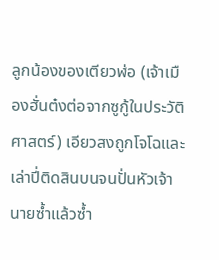ลูกน้องของเตียวฬ่อ (เจ้าเมืองฮั่นต๋งต่อจากซูกู้ในประวัติศาสตร์) เอียวสงถูกโจโฉและเล่าปี่ติดสินบนจนปั่นหัวเจ้านายซ้ำแล้วซ้ำ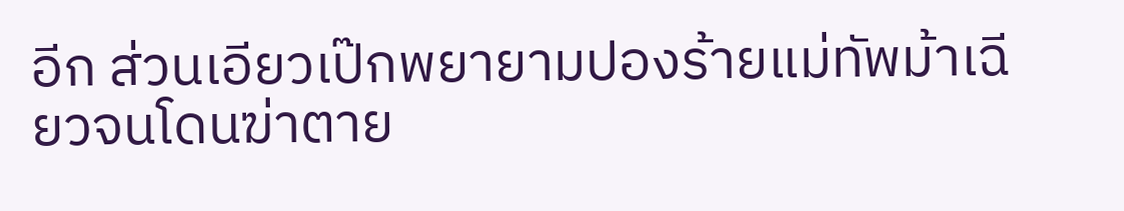อีก ส่วนเอียวเป๊กพยายามปองร้ายแม่ทัพม้าเฉียวจนโดนฆ่าตาย